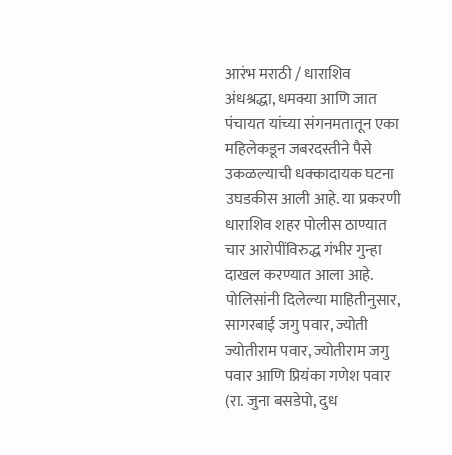आरंभ मराठी / धाराशिव
अंधश्रद्धा, धमक्या आणि जात पंचायत यांच्या संगनमतातून एका महिलेकडून जबरदस्तीने पैसे उकळल्याची धक्कादायक घटना उघडकीस आली आहे. या प्रकरणी धाराशिव शहर पोलीस ठाण्यात चार आरोपींविरुद्ध गंभीर गुन्हा दाखल करण्यात आला आहे.
पोलिसांनी दिलेल्या माहितीनुसार, सागरबाई जगु पवार, ज्योती ज्योतीराम पवार, ज्योतीराम जगु पवार आणि प्रियंका गणेश पवार (रा. जुना बसडेपो, दुध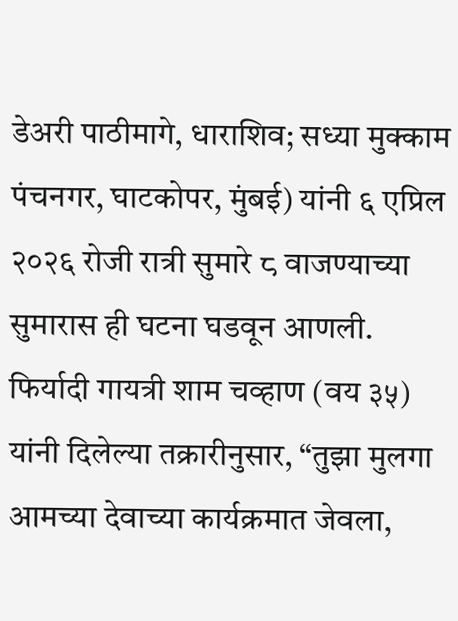डेअरी पाठीमागे, धाराशिव; सध्या मुक्काम पंचनगर, घाटकोपर, मुंबई) यांनी ६ एप्रिल २०२६ रोजी रात्री सुमारे ८ वाजण्याच्या सुमारास ही घटना घडवून आणली.
फिर्यादी गायत्री शाम चव्हाण (वय ३५) यांनी दिलेल्या तक्रारीनुसार, “तुझा मुलगा आमच्या देवाच्या कार्यक्रमात जेवला,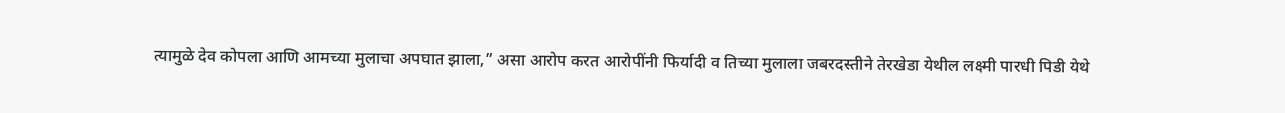त्यामुळे देव कोपला आणि आमच्या मुलाचा अपघात झाला,” असा आरोप करत आरोपींनी फिर्यादी व तिच्या मुलाला जबरदस्तीने तेरखेडा येथील लक्ष्मी पारधी पिडी येथे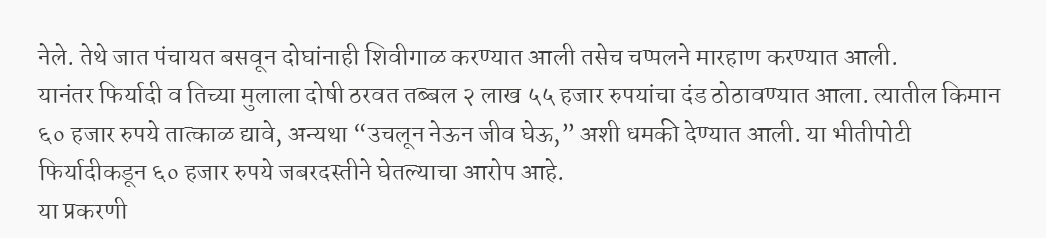नेले. तेथे जात पंचायत बसवून दोघांनाही शिवीगाळ करण्यात आली तसेच चप्पलने मारहाण करण्यात आली.
यानंतर फिर्यादी व तिच्या मुलाला दोषी ठरवत तब्बल २ लाख ५५ हजार रुपयांचा दंड ठोठावण्यात आला. त्यातील किमान ६० हजार रुपये तात्काळ द्यावे, अन्यथा “उचलून नेऊन जीव घेऊ,” अशी धमकी देण्यात आली. या भीतीपोटी फिर्यादीकडून ६० हजार रुपये जबरदस्तीने घेतल्याचा आरोप आहे.
या प्रकरणी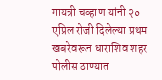गायत्री चव्हाण यांनी २० एप्रिल रोजी दिलेल्या प्रथम खबरेवरून धाराशिव शहर पोलीस ठाण्यात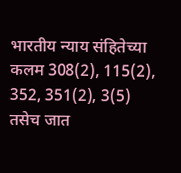भारतीय न्याय संहितेच्या कलम 308(2), 115(2), 352, 351(2), 3(5) तसेच जात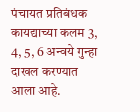पंचायत प्रतिबंधक कायद्याच्या कलम 3, 4, 5, 6 अन्वये गुन्हा दाखल करण्यात आला आहे.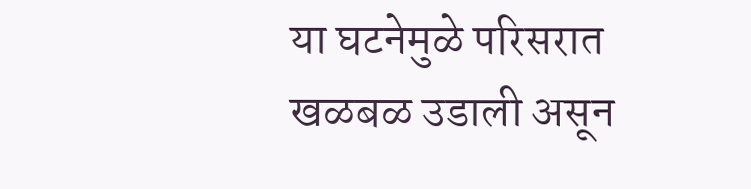या घटनेमुळे परिसरात खळबळ उडाली असून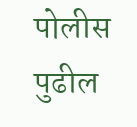पोलीस पुढील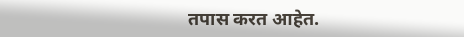तपास करत आहेत.